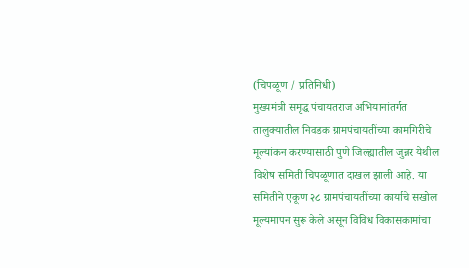(चिपळूण / प्रतिनिधी)
मुख्यमंत्री समृद्ध पंचायतराज अभियानांतर्गत तालुक्यातील निवडक ग्रामपंचायतींच्या कामगिरीचे मूल्यांकन करण्यासाठी पुणे जिल्ह्यातील जुन्नर येथील विशेष समिती चिपळूणात दाखल झाली आहे. या समितीने एकूण २८ ग्रामपंचायतींच्या कार्याचे सखोल मूल्यमापन सुरू केले असून विविध विकासकामांचा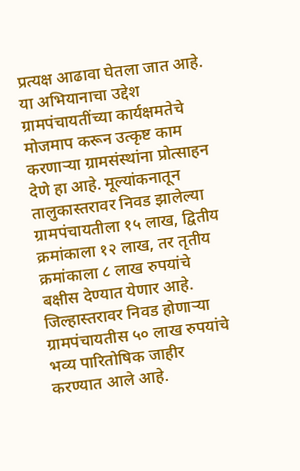प्रत्यक्ष आढावा घेतला जात आहे.
या अभियानाचा उद्देश ग्रामपंचायतींच्या कार्यक्षमतेचे मोजमाप करून उत्कृष्ट काम करणाऱ्या ग्रामसंस्थांना प्रोत्साहन देणे हा आहे. मूल्यांकनातून तालुकास्तरावर निवड झालेल्या ग्रामपंचायतीला १५ लाख, द्वितीय क्रमांकाला १२ लाख, तर तृतीय क्रमांकाला ८ लाख रुपयांचे बक्षीस देण्यात येणार आहे. जिल्हास्तरावर निवड होणाऱ्या ग्रामपंचायतीस ५० लाख रुपयांचे भव्य पारितोषिक जाहीर करण्यात आले आहे.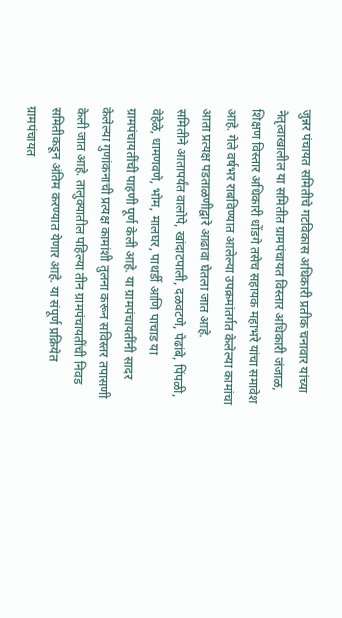जुन्नर पंचायत समितीचे गटविकास अधिकारी प्रतीक चनावार यांच्या नेतृत्वाखालील या समितीत ग्रामपंचायत विस्तार अधिकारी जंजाळ, शिक्षण विस्तार अधिकारी धोंडगे तसेच सहायक महाभरे यांचा समावेश आहे. गेले वर्षभर राबविण्यात आलेल्या उपक्रमांतर्गत केलेल्या कामांचा आता प्रत्यक्ष पडताळणीद्वारे आढावा घेतला जात आहे.
समितीने आतापर्यंत वालोपे, खांदाटपाली, दळवटणे, पेढांबे, पिंपळी, वेहेळे, धामणवणे, भोम, मालघर, पाथर्डी आणि पाचाड या ग्रामपंचायतींची पाहणी पूर्ण केली आहे. या ग्रामपंचायतींनी सादर केलेल्या गुणांकनाची प्रत्यक्ष कामांशी तुलना करून सविस्तर तपासणी केली जात आहे. तालुक्यातील पहिल्या तीन ग्रामपंचायतींची निवड समितीकडून अंतिम करण्यात येणार आहे. या संपूर्ण प्रक्रियेत ग्रामपंचायत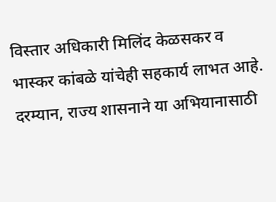विस्तार अधिकारी मिलिंद केळसकर व भास्कर कांबळे यांचेही सहकार्य लाभत आहे.
दरम्यान, राज्य शासनाने या अभियानासाठी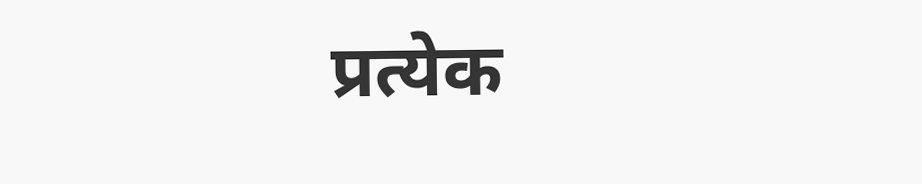प्रत्येक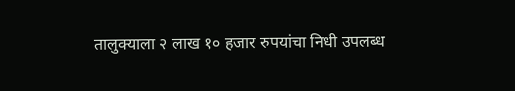तालुक्याला २ लाख १० हजार रुपयांचा निधी उपलब्ध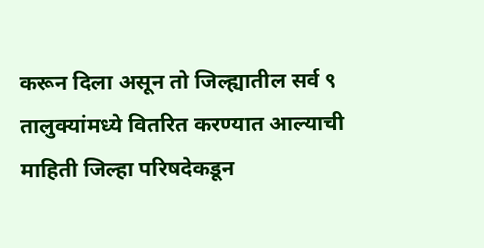करून दिला असून तो जिल्ह्यातील सर्व ९ तालुक्यांमध्ये वितरित करण्यात आल्याची माहिती जिल्हा परिषदेकडून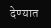देण्यात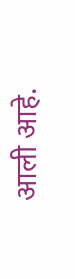आली आहे.